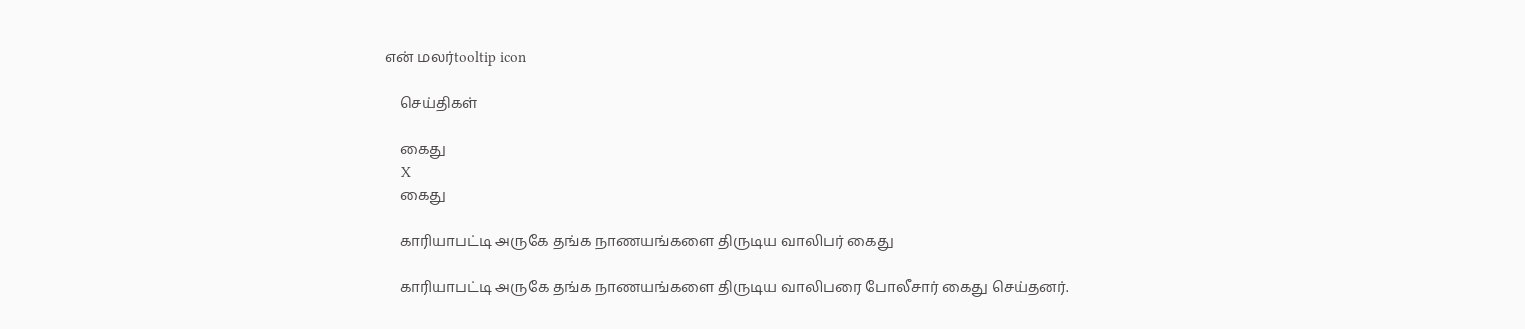என் மலர்tooltip icon

    செய்திகள்

    கைது
    X
    கைது

    காரியாபட்டி அருகே தங்க நாணயங்களை திருடிய வாலிபர் கைது

    காரியாபட்டி அருகே தங்க நாணயங்களை திருடிய வாலிபரை போலீசார் கைது செய்தனர்.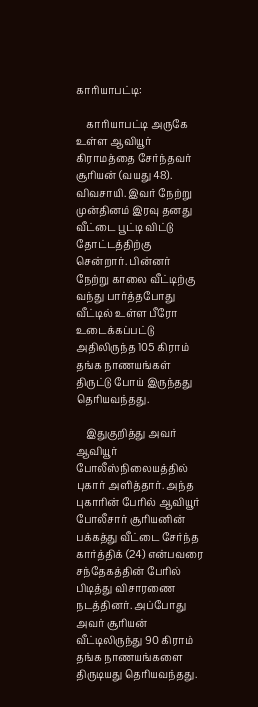காரியாபட்டி:

    காரியாபட்டி அருகே உள்ள ஆவியூர் கிராமத்தை சேர்ந்தவர் சூரியன் (வயது 48). விவசாயி. இவர் நேற்று முன்தினம் இரவு தனது வீட்டை பூட்டி விட்டு தோட்டத்திற்கு சென்றார். பின்னர் நேற்று காலை வீட்டிற்கு வந்து பார்த்தபோது வீட்டில் உள்ள பீரோ உடைக்கப்பட்டு அதிலிருந்த 105 கிராம் தங்க நாணயங்கள் திருட்டு போய் இருந்தது தெரியவந்தது.

    இதுகுறித்து அவர் ஆவியூர் போலீஸ்நிலையத்தில் புகார் அளித்தார். அந்த புகாரின் பேரில் ஆவியூர் போலீசார் சூரியனின் பக்கத்து வீட்டை சேர்ந்த கார்த்திக் (24) என்பவரை சந்தேகத்தின் பேரில் பிடித்து விசாரணை நடத்தினர். அப்போது அவர் சூரியன் வீட்டிலிருந்து 90 கிராம் தங்க நாணயங்களை திருடியது தெரியவந்தது.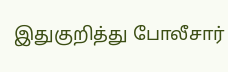இதுகுறித்து போலீசார்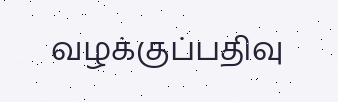வழக்குப்பதிவு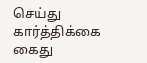செய்து கார்த்திக்கை கைது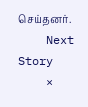செய்தனர்.
    Next Story
    ×